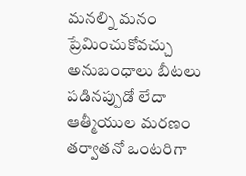మనల్ని మనం ప్రేమించుకోవచ్చు
అనుబంధాలు బీటలు పడినప్పుడో లేదా ఆత్మీయుల మరణం తర్వాతనో ఒంటరిగా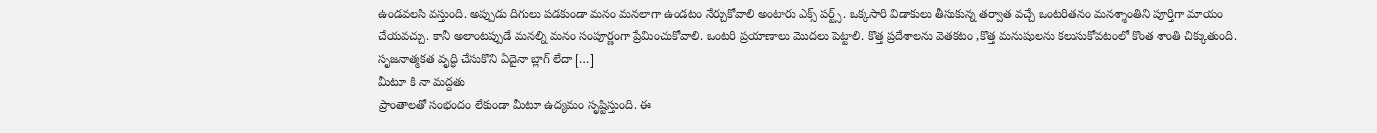ఉండవలసి వస్తుంది. అప్పుడు దిగులు పడకుండా మనం మనలాగా ఉండటం నేర్చుకోవాలి అంటారు ఎక్స్ పర్ట్స్. ఒక్కసారి విడాకులు తీసుకున్న తర్వాత వచ్చే ఒంటరితనం మనశ్శాంతిని పూర్తిగా మాయం చేయవచ్చు. కానీ అలాంటప్పుడే మనల్ని మనం సంపూర్ణంగా ప్రేమించుకోవాలి. ఒంటరి ప్రయాణాలు మొదలు పెట్టాలి. కొత్త ప్రదేశాలను వెతకటం ,కొత్త మనుషులను కలుసుకోవటంలో కొంత శాంతి చిక్కుతుంది. సృజనాత్మకత వృద్ధి చేసుకొని ఏదైనా బ్లాగ్ లేదా […]
మీటూ కి నా మద్దతు
ప్రాంతాలతో సంభందం లేకుండా మీటూ ఉద్యమం సృష్టిస్తుంది. ఈ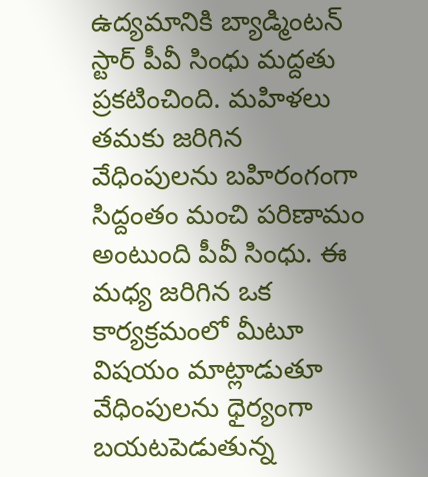ఉద్యమానికి బ్యాడ్మింటన్ స్టార్ పీవీ సింధు మద్దతు ప్రకటించింది. మహిళలు తమకు జరిగిన వేధింపులను బహిరంగంగా సిద్దంతం మంచి పరిణామం అంటుంది పీవీ సింధు. ఈ మధ్య జరిగిన ఒక కార్యక్రమంలో మీటూ విషయం మాట్లాడుతూ వేధింపులను ధైర్యంగా బయటపెడుతున్న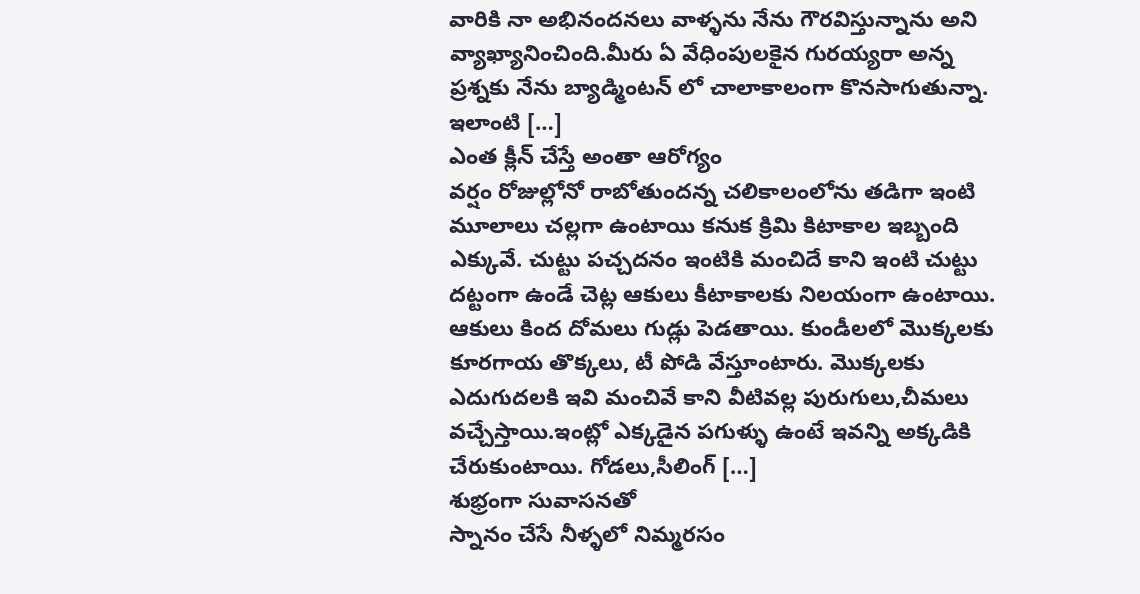వారికి నా అభినందనలు వాళ్ళను నేను గౌరవిస్తున్నాను అని వ్యాఖ్యానించింది.మీరు ఏ వేధింపులకైన గురయ్యరా అన్న ప్రశ్నకు నేను బ్యాడ్మింటన్ లో చాలాకాలంగా కొనసాగుతున్నా. ఇలాంటి […]
ఎంత క్లీన్ చేస్తే అంతా ఆరోగ్యం
వర్షం రోజుల్లోనో రాబోతుందన్న చలికాలంలోను తడిగా ఇంటి మూలాలు చల్లగా ఉంటాయి కనుక క్రిమి కిటాకాల ఇబ్బంది ఎక్కువే. చుట్టు పచ్చదనం ఇంటికి మంచిదే కాని ఇంటి చుట్టు దట్టంగా ఉండే చెట్ల ఆకులు కీటాకాలకు నిలయంగా ఉంటాయి. ఆకులు కింద దోమలు గుడ్లు పెడతాయి. కుండీలలో మొక్కలకు కూరగాయ తొక్కలు, టీ పోడి వేస్తూంటారు. మొక్కలకు ఎదుగుదలకి ఇవి మంచివే కాని వీటివల్ల పురుగులు,చీమలు వచ్చేస్తాయి.ఇంట్లో ఎక్కడైన పగుళ్ళు ఉంటే ఇవన్ని అక్కడికి చేరుకుంటాయి. గోడలు,సీలింగ్ […]
శుభ్రంగా సువాసనతో
స్నానం చేసే నీళ్ళలో నిమ్మరసం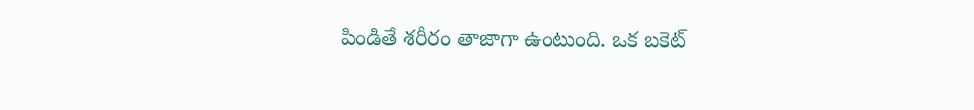పిండితే శరీరం తాజాగా ఉంటుంది. ఒక బకెట్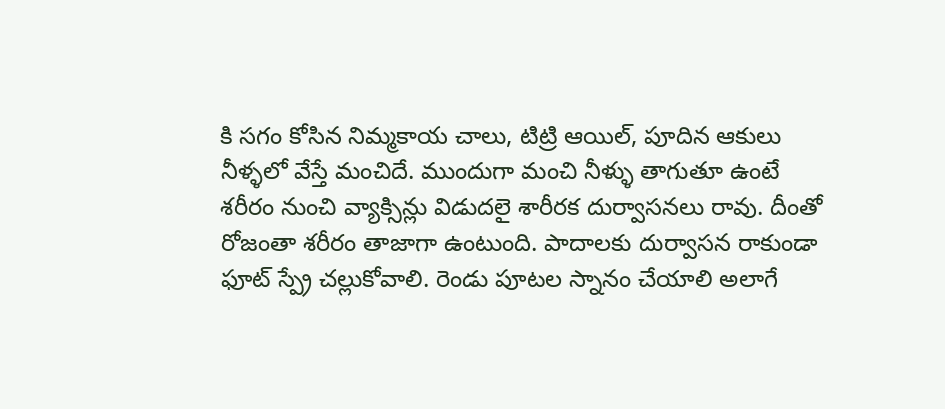కి సగం కోసిన నిమ్మకాయ చాలు, టిట్రి ఆయిల్, పూదిన ఆకులు నీళ్ళలో వేస్తే మంచిదే. ముందుగా మంచి నీళ్ళు తాగుతూ ఉంటే శరీరం నుంచి వ్యాక్సిన్లు విడుదలై శారీరక దుర్వాసనలు రావు. దీంతో రోజంతా శరీరం తాజాగా ఉంటుంది. పాదాలకు దుర్వాసన రాకుండా ఫూట్ స్ప్రే చల్లుకోవాలి. రెండు పూటల స్నానం చేయాలి అలాగే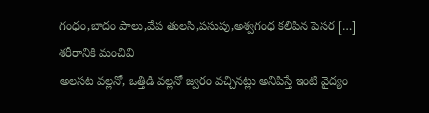గంధం,బాదం పాలు,వేప తులసి,పసుపు,అశ్వగంధ కలిపిన పెసర […]
శరీరానికి మంచివి
అలసట వల్లనో, ఒత్తిడి వల్లనో జ్వరం వచ్చినట్లు అనిపిస్తే ఇంటి వైద్యం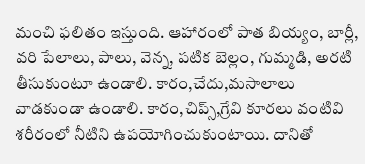మంచి ఫలితం ఇస్తుంది. ఆహారంలో పాత బియ్యం, బార్లీ, వరి పేలాలు, పాలు, వెన్న, పటిక బెల్లం, గుమ్మడి, అరటి తీసుకుంటూ ఉండాలి. కారం,చేదు,మసాలాలు వాడకుండా ఉండాలి. కారం,చిప్స్,గ్రేవి కూరలు వంటివి శరీరంలో నీటిని ఉపయోగించుకుంటాయి. దానితో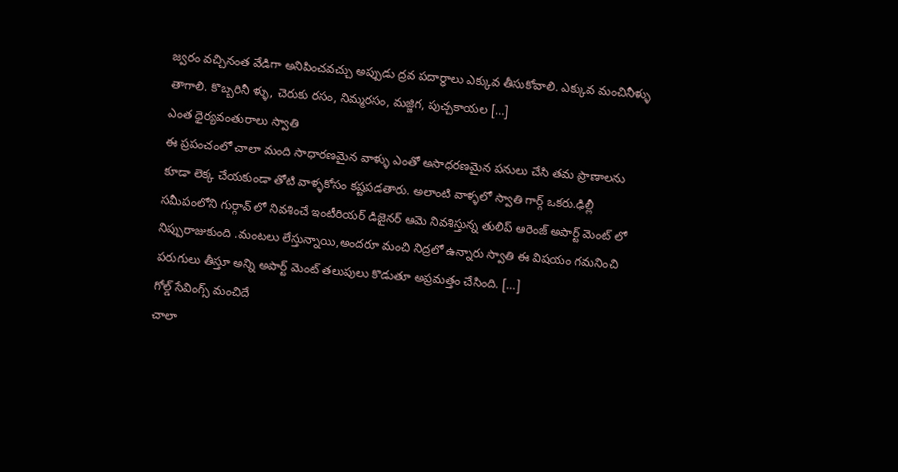జ్వరం వచ్చినంత వేడిగా అనిపించవచ్చు అప్పుడు ద్రవ పదార్ధాలు ఎక్కువ తీసుకోవాలి. ఎక్కువ మంచినీళ్ళు తాగాలి. కొబ్బరినీ ళ్ళు, చెరుకు రసం, నిమ్మరసం, మజ్జిగ, పుచ్చకాయల […]
ఎంత ధైర్యవంతురాలు స్వాతి
ఈ ప్రపంచంలో చాలా మంది సాధారణమైన వాళ్ళు ఎంతో అసాధరణమైన పనులు చేసి తమ ప్రాణాలను కూడా లెక్క చేయకుండా తోటి వాళ్ళకోసం కష్టపడతారు. అలాంటి వాళ్ళలో స్వాతి గార్గ్ ఒకరు.ఢిల్లీ సమీపంలోని గుర్గావ్ లో నివశించే ఇంటీరియర్ డిజైనర్ ఆమె నివశిస్తున్న తులిప్ ఆరెంజ్ అపార్ట్ మెంట్ లో నిప్పురాజుకుంది .మంటలు లేస్తున్నాయి,అందరూ మంచి నిద్రలో ఉన్నారు స్వాతి ఈ విషయం గమనించి పరుగులు తీస్తూ అన్ని అపార్ట్ మెంట్ తలుపులు కొడుతూ అప్రమత్తం చేసింది. […]
గోల్డ్ సేవింగ్స్ మంచిదే
చాలా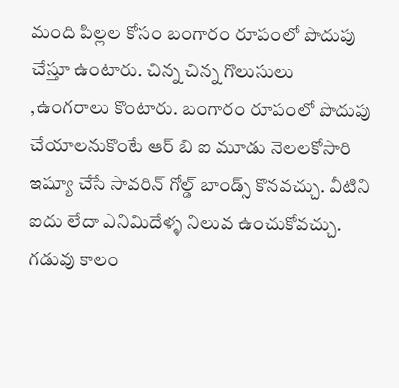మంది పిల్లల కోసం బంగారం రూపంలో పొదుపు చేస్తూ ఉంటారు. చిన్న చిన్న గొలుసులు ,ఉంగరాలు కొంటారు. బంగారం రూపంలో పొదుపు చేయాలనుకొంటే ఆర్ బి ఐ మూడు నెలలకోసారి ఇష్యూ చేసే సావరిన్ గోల్డ్ బాండ్స్ కొనవచ్చు. వీటిని ఐదు లేదా ఎనిమిదేళ్ళ నిలువ ఉంచుకోవచ్చు. గడువు కాలం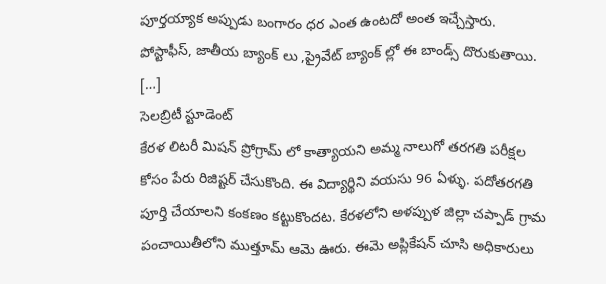పూర్తయ్యాక అప్పుడు బంగారం ధర ఎంత ఉంటదో అంత ఇచ్చేస్తారు. పోస్టాఫీస్, జాతీయ బ్యాంక్ లు ,ప్రైవేట్ బ్యాంక్ ల్లో ఈ బాండ్స్ దొరుకుతాయి. […]
సెలబ్రిటీ స్టూడెంట్
కేరళ లిటరీ మిషన్ ప్రోగ్రామ్ లో కాత్యాయని అమ్మ నాలుగో తరగతి పరీక్షల కోసం పేరు రిజిష్టర్ చేసుకొంది. ఈ విద్యార్థిని వయసు 96 ఏళ్ళు. పదోతరగతి పూర్తి చేయాలని కంకణం కట్టుకొందట. కేరళలోని అళప్పుళ జిల్లా చప్పాడ్ గ్రామ పంచాయితీలోని ముత్తూమ్ ఆమె ఊరు. ఈమె అప్లికేషన్ చూసి అధికారులు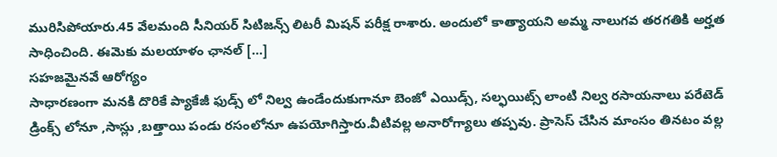మురిసిపోయారు.45 వేలమంది సీనియర్ సిటిజన్స్ లిటరీ మిషన్ పరీక్ష రాశారు. అందులో కాత్యాయని అమ్మ నాలుగవ తరగతికి అర్హత సాధించింది. ఈమెకు మలయాళం ఛానల్ […]
సహజమైనవే ఆరోగ్యం
సాధారణంగా మనకి దొరికే ప్యాకేజీ ఫుడ్స్ లో నిల్వ ఉండేందుకుగానూ బెంజో ఎయిడ్స్, సల్ఫయిట్స్ లాంటి నిల్వ రసాయనాలు పరేటెడ్ డ్రింక్స్ లోనూ ,సాస్లు ,బత్తాయి పండు రసంలోనూ ఉపయోగిస్తారు.వీటివల్ల అనారోగ్యాలు తప్పవు. ప్రాసెస్ చేసిన మాంసం తినటం వల్ల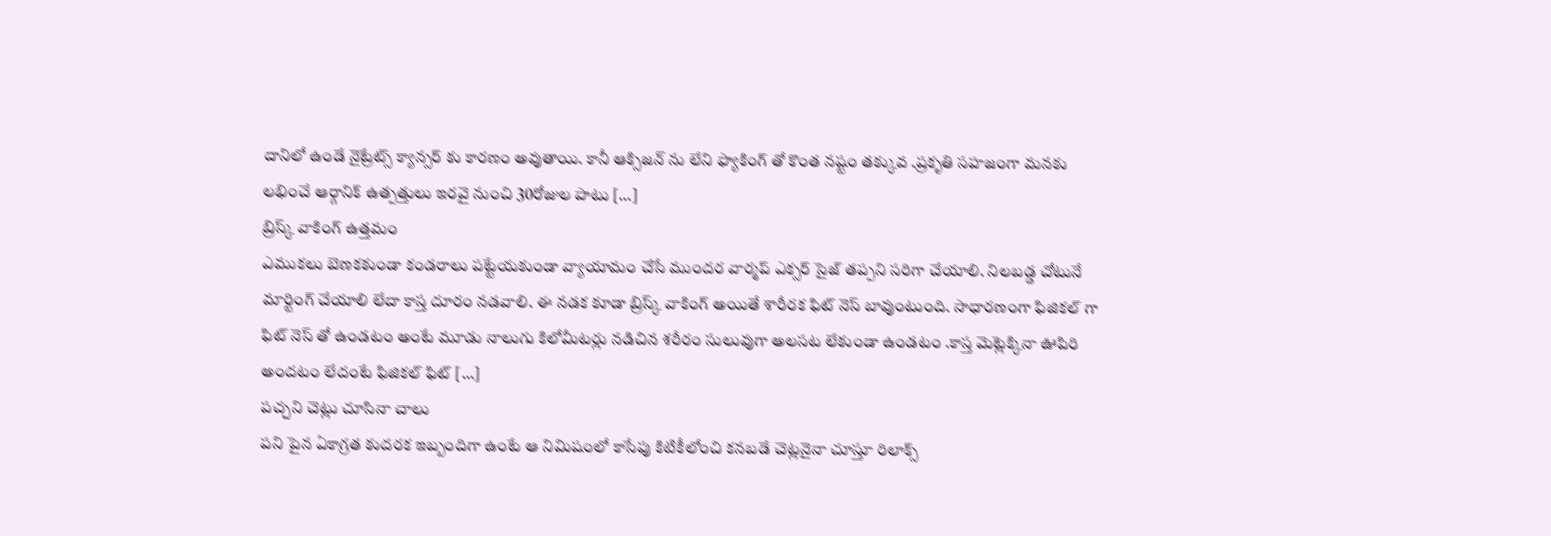దానిలో ఉండే నైట్రేట్స్ క్యాన్సర్ కు కారణం అవుతాయి. కానీ ఆక్సిజన్ ను లేని ఫ్యాకింగ్ తో కొంత నష్టం తక్కువ .ప్రకృతి సహజంగా మనకు లభించే ఆర్గానిక్ ఉత్పత్తులు ఇరవై నుంచి 30రోజుల పాటు […]
బ్రిస్క్ వాకింగ్ ఉత్తమం
ఎముకలు బెణకకుండా కండరాలు పట్టేయకుండా వ్యాయామం చేసే ముందర వార్మప్ ఎక్సర్ సైజ్ తప్పని సరిగా చేయాలి. నిలబడ్డ చోటునే మార్టింగ్ చేయాలి లేదా కాస్త దూరం నడవాలి. ఈ నడక కూడా బ్రిస్క్ వాకింగ్ అయితే శారీరక ఫిట్ నెస్ బావుంటుంది. సాధారణంగా ఫిజికల్ గా ఫిట్ నెస్ తో ఉండటం అంటే మూడు నాలుగు కిలోమీటర్లు నడిచిన శరీరం సులువుగా అలసట లేకుండా ఉండటం .కాస్త మెట్లెక్కినా ఊపిరి అందటం లేదంటే ఫిజికల్ ఫిట్ […]
పచ్చని చెట్లు చూసినా చాలు
పని పైన ఏకాగ్రత కుదరక ఇబ్బందిగా ఉంటే ఆ నిమిషంలో కాసేపు కిటికీలోంచి కనబడే చెట్లనైనా చూస్తూ రిలాక్స్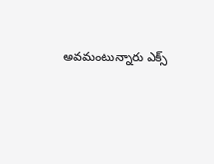అవమంటున్నారు ఎక్స్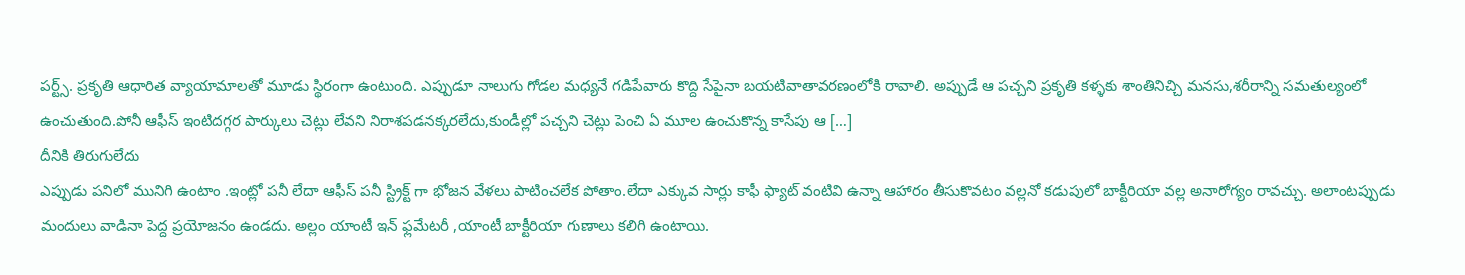పర్ట్స్. ప్రకృతి ఆధారిత వ్యాయామాలతో మూడు స్థిరంగా ఉంటుంది. ఎప్పుడూ నాలుగు గోడల మధ్యనే గడిపేవారు కొద్ది సేపైనా బయటివాతావరణంలోకి రావాలి. అప్పుడే ఆ పచ్చని ప్రకృతి కళ్ళకు శాంతినిచ్చి మనసు,శరీరాన్ని సమతుల్యంలో ఉంచుతుంది.పోనీ ఆఫీస్ ఇంటిదగ్గర పార్కులు చెట్లు లేవని నిరాశపడనక్కరలేదు,కుండీల్లో పచ్చని చెట్లు పెంచి ఏ మూల ఉంచుకొన్న కాసేపు ఆ […]
దీనికి తిరుగులేదు
ఎప్పుడు పనిలో మునిగి ఉంటాం .ఇంట్లో పనీ లేదా ఆఫీస్ పనీ స్ట్రిక్ట్ గా భోజన వేళలు పాటించలేక పోతాం.లేదా ఎక్కువ సార్లు కాఫీ ఫ్యాట్ వంటివి ఉన్నా ఆహారం తీసుకొవటం వల్లనో కడుపులో బాక్టీరియా వల్ల అనారోగ్యం రావచ్చు. అలాంటప్పుడు మందులు వాడినా పెద్ద ప్రయోజనం ఉండదు. అల్లం యాంటీ ఇన్ ఫ్లమేటరీ ,యాంటీ బాక్టీరియా గుణాలు కలిగి ఉంటాయి.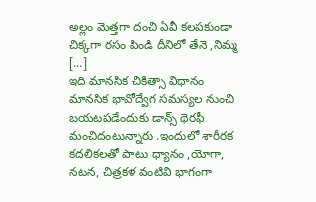అల్లం మెత్తగా దంచి ఏవీ కలపకుండా చిక్కగా రసం పిండి దీనిలో తేనె ,నిమ్మ […]
ఇది మానసిక చికిత్సా విధానం
మానసిక భావోద్వేగ సమస్యల నుంచి బయటపడేందుకు డాన్స్ థెరఫీ మంచిదంటున్నారు .ఇందులో శారీరక కదలికలతో పాటు ధ్యానం ,యోగా, నటన, చిత్రకళ వంటివి భాగంగా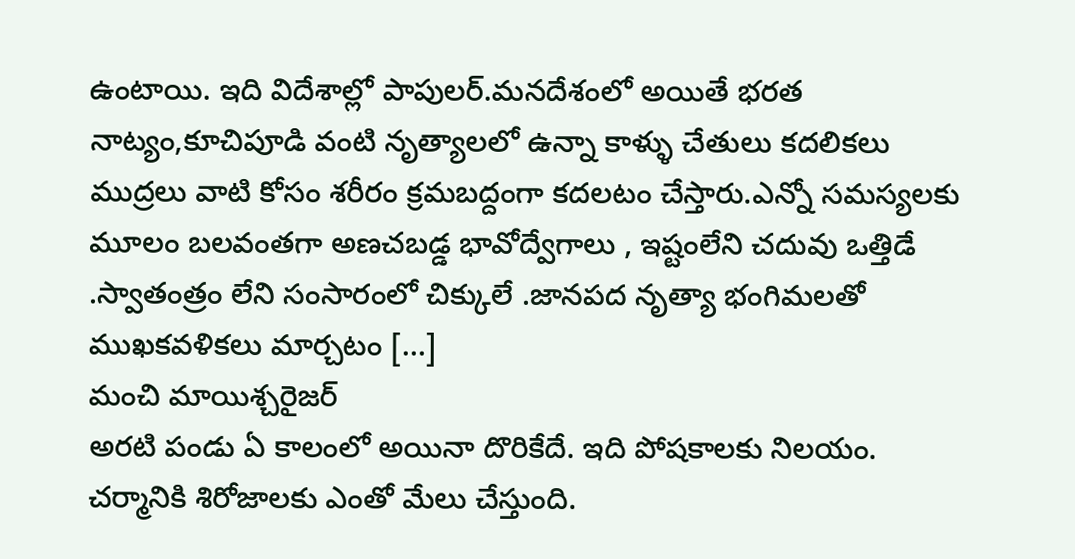ఉంటాయి. ఇది విదేశాల్లో పాపులర్.మనదేశంలో అయితే భరత నాట్యం,కూచిపూడి వంటి నృత్యాలలో ఉన్నా కాళ్ళు చేతులు కదలికలు ముద్రలు వాటి కోసం శరీరం క్రమబద్దంగా కదలటం చేస్తారు.ఎన్నో సమస్యలకు మూలం బలవంతగా అణచబడ్డ భావోద్వేగాలు , ఇష్టంలేని చదువు ఒత్తిడే .స్వాతంత్రం లేని సంసారంలో చిక్కులే .జానపద నృత్యా భంగిమలతో ముఖకవళికలు మార్చటం […]
మంచి మాయిశ్చరైజర్
అరటి పండు ఏ కాలంలో అయినా దొరికేదే. ఇది పోషకాలకు నిలయం. చర్మానికి శిరోజాలకు ఎంతో మేలు చేస్తుంది.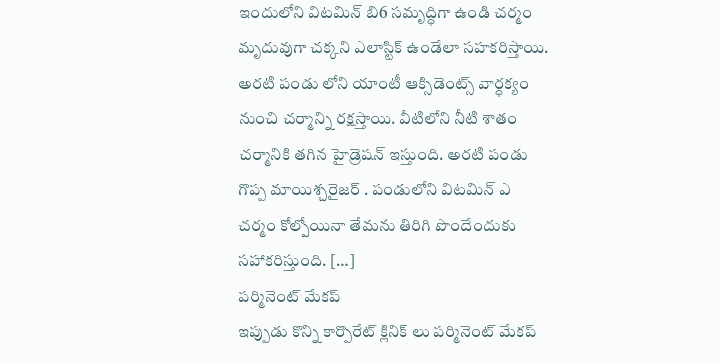ఇందులోని విటమిన్ బి6 సమృద్ధిగా ఉండి చర్మం మృదువుగా చక్కని ఎలాస్టిక్ ఉండేలా సహకరిస్తాయి. అరటి పండు లోని యాంటీ ఆక్సిడెంట్స్ వార్ధక్యం నుంచి చర్మాన్ని రక్షస్తాయి. వీటిలోని నీటి శాతం చర్మానికి తగిన హైడ్రెషన్ ఇస్తుంది. అరటి పండు గొప్ప మాయిశ్చరైజర్ . పండులోని విటమిన్ ఎ చర్మం కోల్పోయినా తేమను తిరిగి పొందేందుకు సహాకరిస్తుంది. […]
పర్మినెంట్ మేకప్
ఇప్పుడు కొన్ని కార్పొరేట్ క్లినిక్ లు పర్మినెంట్ మేకప్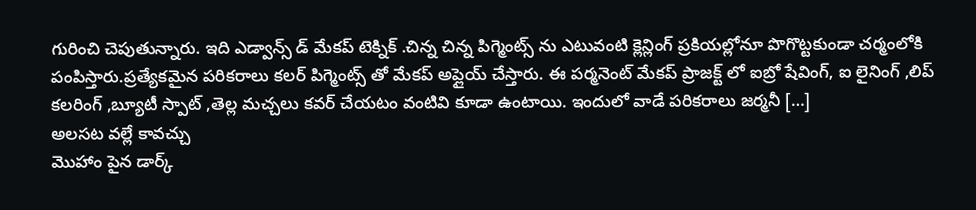గురించి చెపుతున్నారు. ఇది ఎడ్వాన్స్ డ్ మేకప్ టెక్నిక్ .చిన్న చిన్న పిగ్మెంట్స్ ను ఎటువంటి క్లెన్లింగ్ ప్రకియల్లోనూ పొగొట్టకుండా చర్మంలోకి పంపిస్తారు.ప్రత్యేకమైన పరికరాలు కలర్ పిగ్మెంట్స్ తో మేకప్ అప్లైయ్ చేస్తారు. ఈ పర్మనెంట్ మేకప్ ప్రాజక్ట్ లో ఐబ్రో షేవింగ్, ఐ లైనింగ్ ,లిప్ కలరింగ్ ,బ్యూటీ స్పాట్ ,తెల్ల మచ్చలు కవర్ చేయటం వంటివి కూడా ఉంటాయి. ఇందులో వాడే పరికరాలు జర్మనీ […]
అలసట వల్లే కావచ్చు
మొహాం పైన డార్క్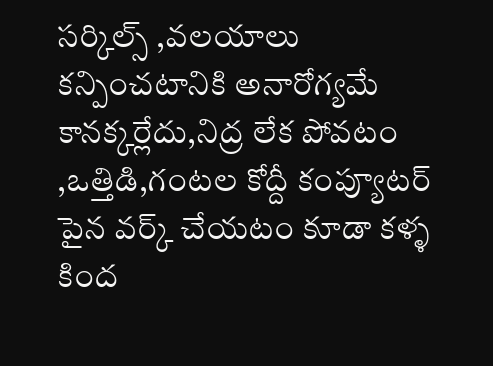సర్కిల్స్ ,వలయాలు కన్పించటానికి అనారోగ్యమే కానక్కర్లేదు,నిద్ర లేక పోవటం ,ఒత్తిడి,గంటల కోద్దీ కంప్యూటర్ పైన వర్క్ చేయటం కూడా కళ్ళ కింద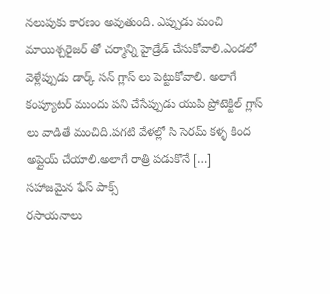నలుపుకు కారణం అవుతుంది. ఎప్పుడు మంచి మాయిశ్చరైజర్ తో చర్మాన్ని హైడ్రేడ్ చేసుకోవాలి.ఎండలో వెళ్లేప్పుడు డార్క్ సన్ గ్లాస్ లు పెట్టుకోవాలి. అలాగే కంప్యూటర్ ముందు పని చేసేప్పుడు యుపి ప్రోటెక్టిల్ గ్లాస్ లు వాడితే మంచిది.పగటి వేళల్లో సి సెరమ్ కళ్ళ కింద అప్లైయ్ చేయాలి.అలాగే రాత్రి పడుకొనే […]
సహాజమైన ఫేస్ పాక్స్
రసాయనాలు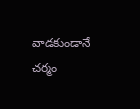వాడకుండానే చర్మం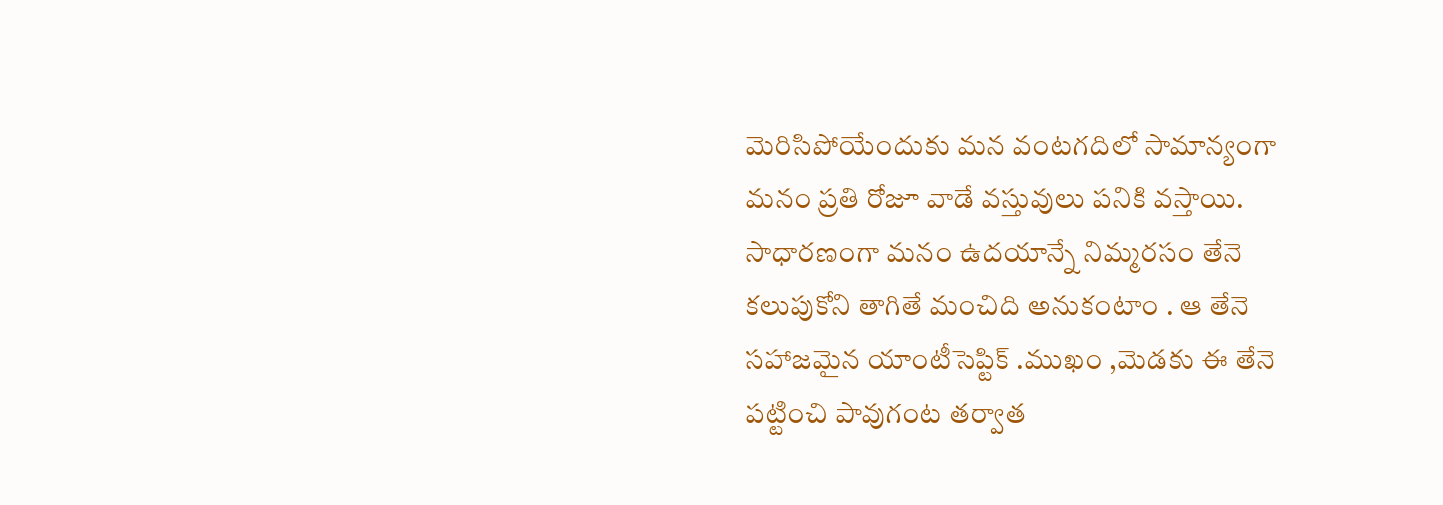మెరిసిపోయేందుకు మన వంటగదిలో సామాన్యంగా మనం ప్రతి రోజూ వాడే వస్తువులు పనికి వస్తాయి. సాధారణంగా మనం ఉదయాన్నే నిమ్మరసం తేనె కలుపుకోని తాగితే మంచిది అనుకంటాం . ఆ తేనె సహాజమైన యాంటీసెప్టిక్ .ముఖం ,మెడకు ఈ తేనె పట్టించి పావుగంట తర్వాత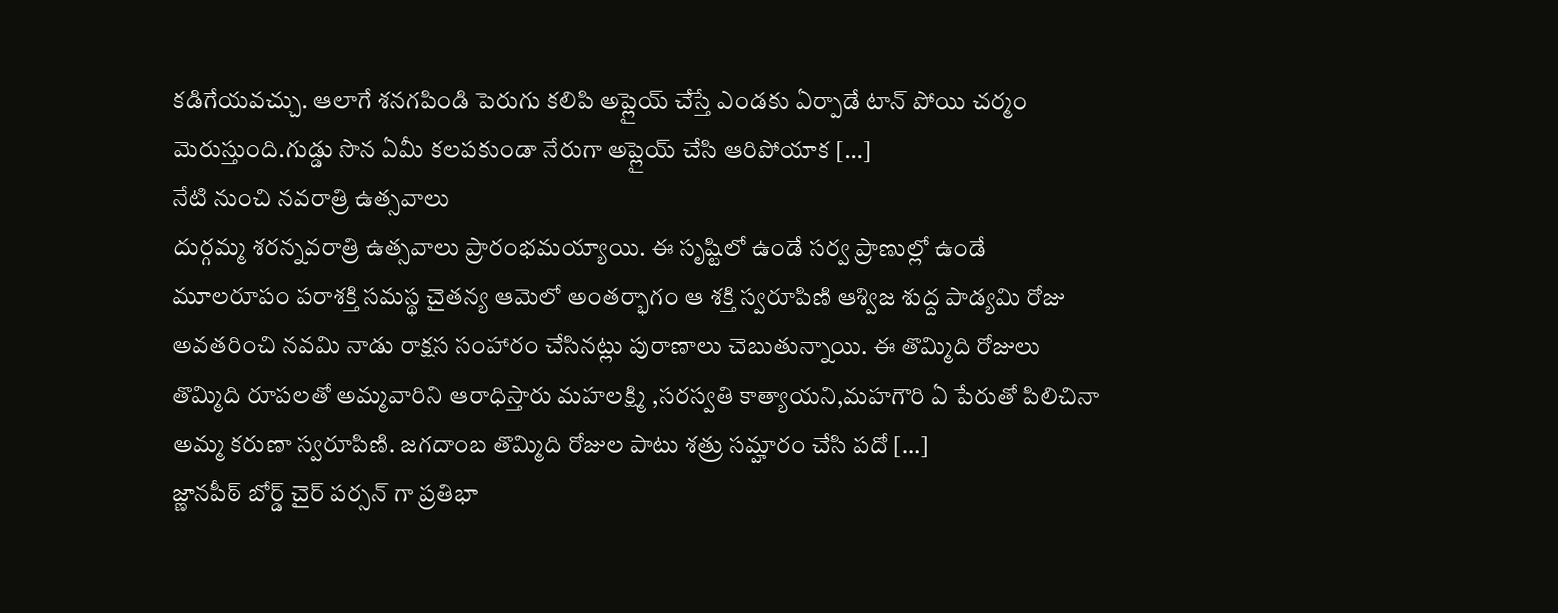కడిగేయవచ్చు. ఆలాగే శనగపిండి పెరుగు కలిపి అప్లైయ్ చేస్తే ఎండకు ఏర్పాడే టాన్ పోయి చర్మం మెరుస్తుంది.గుడ్డు సొన ఏమీ కలపకుండా నేరుగా అప్లైయ్ చేసి ఆరిపోయాక […]
నేటి నుంచి నవరాత్రి ఉత్సవాలు
దుర్గమ్మ శరన్నవరాత్రి ఉత్సవాలు ప్రారంభమయ్యాయి. ఈ సృష్టిలో ఉండే సర్వ ప్రాణుల్లో ఉండే మూలరూపం పరాశక్తి సమస్థ చైతన్య ఆమెలో అంతర్భాగం ఆ శక్తి స్వరూపిణి ఆశ్విజ శుద్ద పాడ్యమి రోజు అవతరించి నవమి నాడు రాక్షస సంహారం చేసినట్లు పురాణాలు చెబుతున్నాయి. ఈ తొమ్మిది రోజులు తొమ్మిది రూపలతో అమ్మవారిని ఆరాధిస్తారు మహలక్ష్మి ,సరస్వతి కాత్యాయని,మహగౌరి ఏ పేరుతో పిలిచినా అమ్మ కరుణా స్వరూపిణి. జగదాంబ తొమ్మిది రోజుల పాటు శత్రు సమ్హారం చేసి పదో […]
జ్ణానపీఠ్ బోర్డ్ చైర్ పర్సన్ గా ప్రతిభా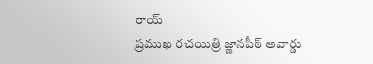రాయ్
ప్రముఖ రచయిత్రి జ్ణానపీఠ్ అవార్డు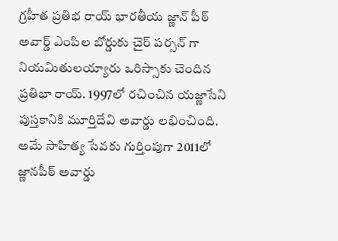గ్రహీత ప్రతిభ రాయ్ భారతీయ జ్ణాన్ పీఠ్ అవార్డ్ ఎంపిల బోర్డుకు చైర్ పర్సన్ గా నియమితులయ్యారు ఒరిస్సాకు చెందిన ప్రతిభా రాయ్. 1997లో రచించిన యజ్ణాసేని పుస్తకానికి మూర్తిదేవి అవార్డు లభించింది. అమే సాహిత్య సేవకు గుర్తింపుగా 2011లో జ్ణానపీఠ్ అవార్డు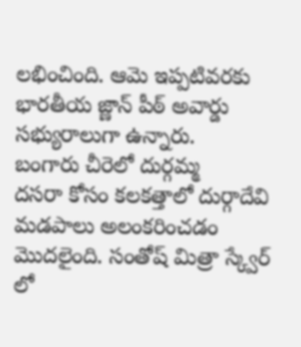లభించింది. ఆమె ఇప్పటివరకు భారతీయ జ్ణాన్ పీఠ్ అవార్డు సభ్యురాలుగా ఉన్నారు.
బంగారు చీరెలో దుర్గమ్మ
దసరా కోసం కలకత్తాలో దుర్గాదేవి మడపాలు అలంకరించడం మొదలైంది. సంతోష్ మిత్రా స్క్వేర్ లో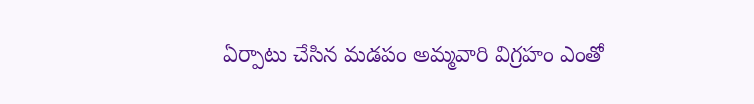ఏర్పాటు చేసిన మడపం అమ్మవారి విగ్రహం ఎంతో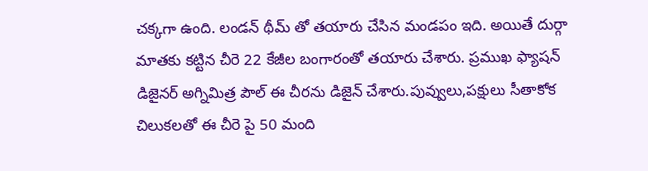చక్కగా ఉంది. లండన్ థీమ్ తో తయారు చేసిన మండపం ఇది. అయితే దుర్గా మాతకు కట్టిన చీరె 22 కేజీల బంగారంతో తయారు చేశారు. ప్రముఖ ఫ్యాషన్ డిజైనర్ అగ్నిమిత్ర పౌల్ ఈ చీరను డిజైన్ చేశారు.పువ్వులు,పక్షులు సీతాకోక చిలుకలతో ఈ చీరె పై 50 మంది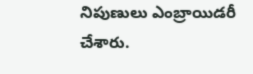నిపుణులు ఎంబ్రాయిడరీ చేశారు.